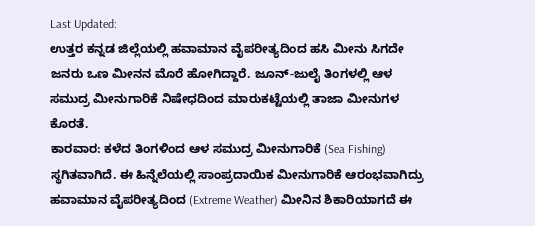Last Updated:
ಉತ್ತರ ಕನ್ನಡ ಜಿಲ್ಲೆಯಲ್ಲಿ ಹವಾಮಾನ ವೈಪರೀತ್ಯದಿಂದ ಹಸಿ ಮೀನು ಸಿಗದೇ ಜನರು ಒಣ ಮೀನನ ಮೊರೆ ಹೋಗಿದ್ದಾರೆ. ಜೂನ್-ಜುಲೈ ತಿಂಗಳಲ್ಲಿ ಆಳ ಸಮುದ್ರ ಮೀನುಗಾರಿಕೆ ನಿಷೇಧದಿಂದ ಮಾರುಕಟ್ಟೆಯಲ್ಲಿ ತಾಜಾ ಮೀನುಗಳ ಕೊರತೆ.
ಕಾರವಾರ: ಕಳೆದ ತಿಂಗಳಿಂದ ಆಳ ಸಮುದ್ರ ಮೀನುಗಾರಿಕೆ (Sea Fishing) ಸ್ಥಗಿತವಾಗಿದೆ. ಈ ಹಿನ್ನೆಲೆಯಲ್ಲಿ ಸಾಂಪ್ರದಾಯಿಕ ಮೀನುಗಾರಿಕೆ ಆರಂಭವಾಗಿದ್ರು ಹವಾಮಾನ ವೈಪರೀತ್ಯದಿಂದ (Extreme Weather) ಮೀನಿನ ಶಿಕಾರಿಯಾಗದೆ ಈ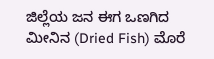ಜಿಲ್ಲೆಯ ಜನ ಈಗ ಒಣಗಿದ ಮೀನಿನ (Dried Fish) ಮೊರೆ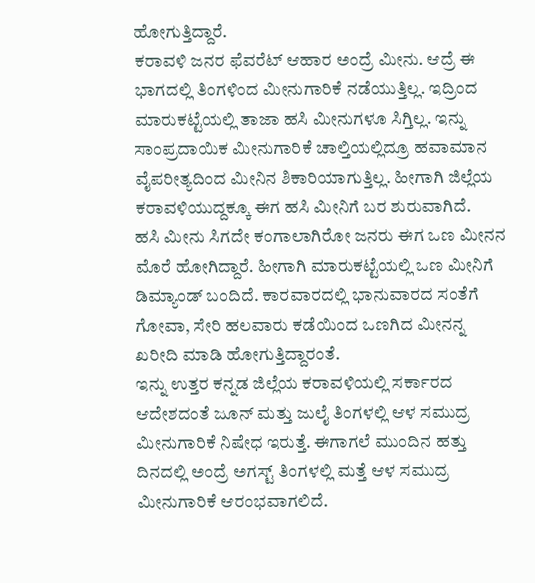ಹೋಗುತ್ತಿದ್ದಾರೆ.
ಕರಾವಳಿ ಜನರ ಫೆವರೆಟ್ ಆಹಾರ ಅಂದ್ರೆ ಮೀನು. ಆದ್ರೆ ಈ ಭಾಗದಲ್ಲಿ ತಿಂಗಳಿಂದ ಮೀನುಗಾರಿಕೆ ನಡೆಯುತ್ತಿಲ್ಲ. ಇದ್ರಿಂದ ಮಾರುಕಟ್ಟೆಯಲ್ಲಿ ತಾಜಾ ಹಸಿ ಮೀನುಗಳೂ ಸಿಗ್ತಿಲ್ಲ. ಇನ್ನು ಸಾಂಪ್ರದಾಯಿಕ ಮೀನುಗಾರಿಕೆ ಚಾಲ್ತಿಯಲ್ಲಿದ್ರೂ ಹವಾಮಾನ ವೈಪರೀತ್ಯದಿಂದ ಮೀನಿನ ಶಿಕಾರಿಯಾಗುತ್ತಿಲ್ಲ. ಹೀಗಾಗಿ ಜಿಲ್ಲೆಯ ಕರಾವಳಿಯುದ್ದಕ್ಕೂ ಈಗ ಹಸಿ ಮೀನಿಗೆ ಬರ ಶುರುವಾಗಿದೆ.
ಹಸಿ ಮೀನು ಸಿಗದೇ ಕಂಗಾಲಾಗಿರೋ ಜನರು ಈಗ ಒಣ ಮೀನನ ಮೊರೆ ಹೋಗಿದ್ದಾರೆ. ಹೀಗಾಗಿ ಮಾರುಕಟ್ಟೆಯಲ್ಲಿ ಒಣ ಮೀನಿಗೆ ಡಿಮ್ಯಾಂಡ್ ಬಂದಿದೆ. ಕಾರವಾರದಲ್ಲಿ ಭಾನುವಾರದ ಸಂತೆಗೆ ಗೋವಾ, ಸೇರಿ ಹಲವಾರು ಕಡೆಯಿಂದ ಒಣಗಿದ ಮೀನನ್ನ ಖರೀದಿ ಮಾಡಿ ಹೋಗುತ್ತಿದ್ದಾರಂತೆ.
ಇನ್ನು ಉತ್ತರ ಕನ್ನಡ ಜಿಲ್ಲೆಯ ಕರಾವಳಿಯಲ್ಲಿ ಸರ್ಕಾರದ ಆದೇಶದಂತೆ ಜೂನ್ ಮತ್ತು ಜುಲೈ ತಿಂಗಳಲ್ಲಿ ಆಳ ಸಮುದ್ರ ಮೀನುಗಾರಿಕೆ ನಿಷೇಧ ಇರುತ್ತೆ. ಈಗಾಗಲೆ ಮುಂದಿನ ಹತ್ತು ದಿನದಲ್ಲಿ ಅಂದ್ರೆ ಅಗಸ್ಟ್ ತಿಂಗಳಲ್ಲಿ ಮತ್ತೆ ಆಳ ಸಮುದ್ರ ಮೀನುಗಾರಿಕೆ ಆರಂಭವಾಗಲಿದೆ.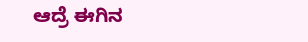ಆದ್ರೆ ಈಗಿನ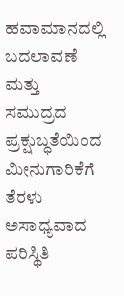ಹವಾಮಾನದಲ್ಲಿ ಬದಲಾವಣೆ ಮತ್ತು ಸಮುದ್ರದ ಪ್ರಕ್ಷುಬ್ಧತೆಯಿಂದ ಮೀನುಗಾರಿಕೆಗೆ ತೆರಳು ಅಸಾಧ್ಯವಾದ ಪರಿಸ್ಥಿತಿ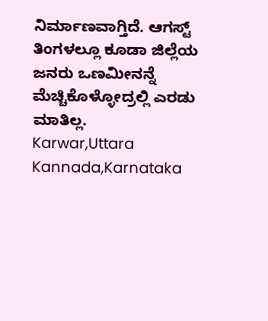ನಿರ್ಮಾಣವಾಗ್ತಿದೆ. ಆಗಸ್ಟ್ ತಿಂಗಳಲ್ಲೂ ಕೂಡಾ ಜಿಲ್ಲೆಯ ಜನರು ಒಣಮೀನನ್ನೆ ಮೆಚ್ಚಿಕೊಳ್ಳೋದ್ರಲ್ಲಿ ಎರಡು ಮಾತಿಲ್ಲ.
Karwar,Uttara Kannada,Karnataka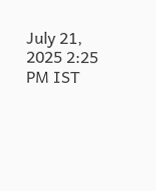July 21, 2025 2:25 PM IST